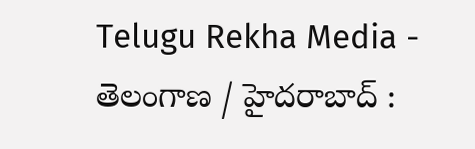Telugu Rekha Media - తెలంగాణ / హైదరాబాద్ :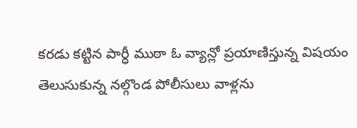కరడు కట్టిన పార్ధీ ముఠా ఓ వ్యాన్లో ప్రయాణిస్తున్న విషయం తెలుసుకున్న నల్గొండ పోలీసులు వాళ్లను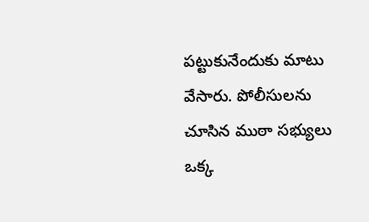పట్టుకునేందుకు మాటు వేసారు. పోలీసులను చూసిన ముఠా సభ్యులు ఒక్క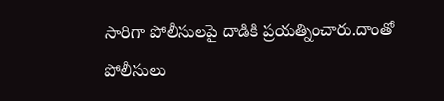సారిగా పోలీసులపై దాడికి ప్రయత్నించారు.దాంతో పోలీసులు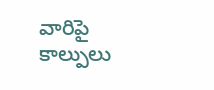వారిపై కాల్పులు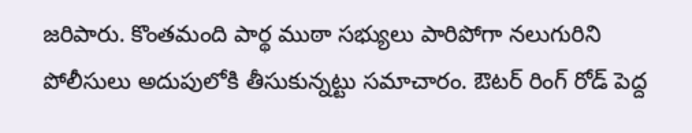జరిపారు. కొంతమంది పార్థ ముఠా సభ్యులు పారిపోగా నలుగురిని పోలీసులు అదుపులోకి తీసుకున్నట్టు సమాచారం. ఔటర్ రింగ్ రోడ్ పెద్ద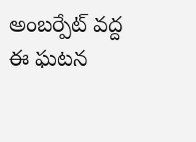అంబర్పేట్ వద్ద ఈ ఘటన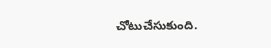చోటుచేసుకుంది.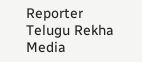Reporter
Telugu Rekha Media